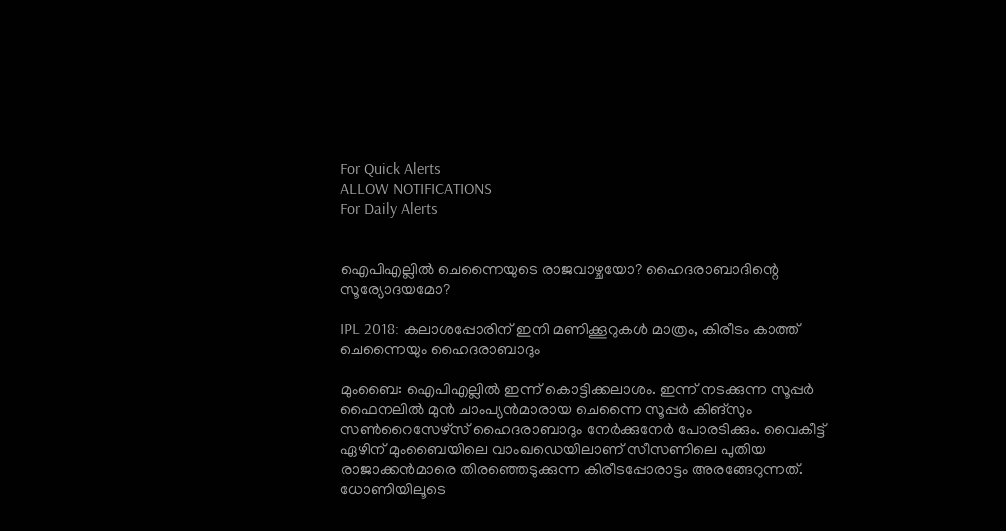For Quick Alerts
ALLOW NOTIFICATIONS
For Daily Alerts


ഐപിഎല്ലില്‍ ചെന്നൈയുടെ രാജവാഴ്ചയോ? ഹൈദരാബാദിന്റെ സൂര്യോദയമോ?

IPL 2018: കലാശപ്പോരിന് ഇനി മണിക്കൂറുകള്‍ മാത്രം, കിരീടം കാത്ത് ചെന്നൈയും ഹൈദരാബാദും

മുംബൈ: ഐപിഎല്ലില്‍ ഇന്ന് കൊട്ടിക്കലാശം. ഇന്ന് നടക്കുന്ന സൂപ്പര്‍ ഫൈനലില്‍ മുന്‍ ചാംപ്യന്‍മാരായ ചെന്നൈ സൂപ്പര്‍ കിങ്‌സും സണ്‍റൈസേഴ്‌സ് ഹൈദരാബാദും നേര്‍ക്കുനേര്‍ പോരടിക്കും. വൈകീട്ട് ഏഴിന് മുംബൈയിലെ വാംഖഡെയിലാണ് സീസണിലെ പുതിയ രാജാക്കന്‍മാരെ തിരഞ്ഞെടുക്കുന്ന കിരീടപ്പോരാട്ടം അരങ്ങേറുന്നത്. ധോണിയിലൂടെ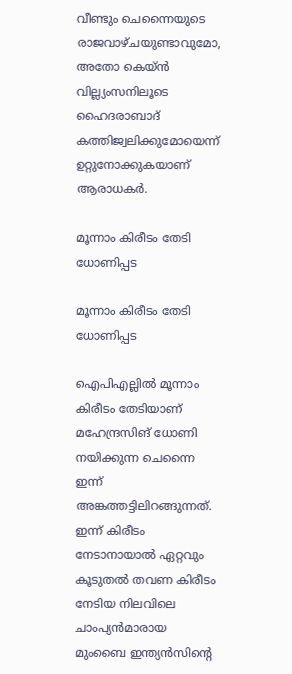വീണ്ടും ചെന്നൈയുടെ രാജവാഴ്ചയുണ്ടാവുമോ, അതോ കെയ്ന്‍ വില്ല്യംസനിലൂടെ ഹൈദരാബാദ് കത്തിജ്വലിക്കുമോയെന്ന് ഉറ്റുനോക്കുകയാണ് ആരാധകര്‍.

മൂന്നാം കിരീടം തേടി ധോണിപ്പട

മൂന്നാം കിരീടം തേടി ധോണിപ്പട

ഐപിഎല്ലില്‍ മൂന്നാം കിരീടം തേടിയാണ് മഹേന്ദ്രസിങ് ധോണി നയിക്കുന്ന ചെന്നൈ ഇന്ന് അങ്കത്തട്ടിലിറങ്ങുന്നത്. ഇന്ന് കിരീടം നേടാനായാല്‍ ഏറ്റവും കൂടുതല്‍ തവണ കിരീടം നേടിയ നിലവിലെ ചാംപ്യന്‍മാരായ മുംബൈ ഇന്ത്യന്‍സിന്റെ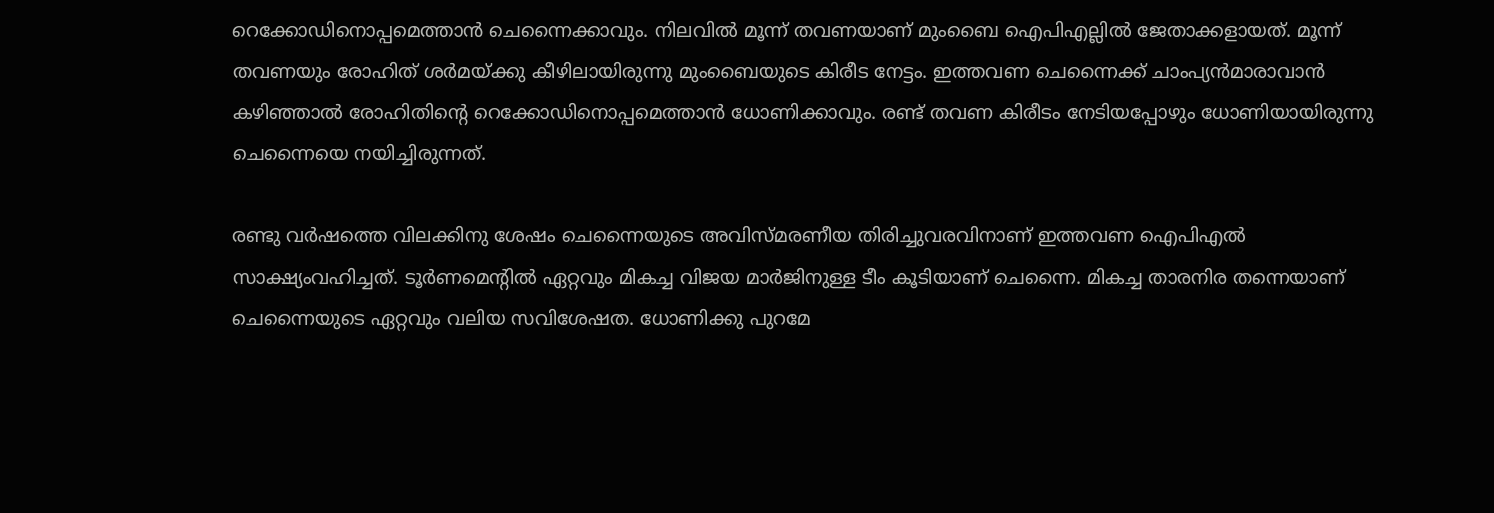റെക്കോഡിനൊപ്പമെത്താന്‍ ചെന്നൈക്കാവും. നിലവില്‍ മൂന്ന് തവണയാണ് മുംബൈ ഐപിഎല്ലില്‍ ജേതാക്കളായത്. മൂന്ന് തവണയും രോഹിത് ശര്‍മയ്ക്കു കീഴിലായിരുന്നു മുംബൈയുടെ കിരീട നേട്ടം. ഇത്തവണ ചെന്നൈക്ക് ചാംപ്യന്‍മാരാവാന്‍ കഴിഞ്ഞാല്‍ രോഹിതിന്റെ റെക്കോഡിനൊപ്പമെത്താന്‍ ധോണിക്കാവും. രണ്ട് തവണ കിരീടം നേടിയപ്പോഴും ധോണിയായിരുന്നു ചെന്നൈയെ നയിച്ചിരുന്നത്.

രണ്ടു വര്‍ഷത്തെ വിലക്കിനു ശേഷം ചെന്നൈയുടെ അവിസ്മരണീയ തിരിച്ചുവരവിനാണ് ഇത്തവണ ഐപിഎല്‍ സാക്ഷ്യംവഹിച്ചത്. ടൂര്‍ണമെന്റില്‍ ഏറ്റവും മികച്ച വിജയ മാര്‍ജിനുള്ള ടീം കൂടിയാണ് ചെന്നൈ. മികച്ച താരനിര തന്നെയാണ് ചെന്നൈയുടെ ഏറ്റവും വലിയ സവിശേഷത. ധോണിക്കു പുറമേ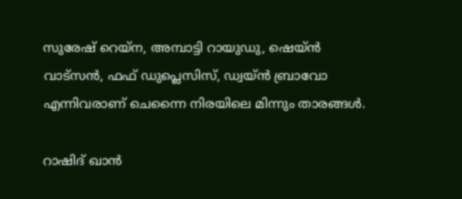സുരേഷ് റെയ്‌ന, അമ്പാട്ടി റായുഡു, ഷെയ്ന്‍ വാട്‌സന്‍, ഫഫ് ഡുപ്ലെസിസ്, ഡ്വയ്ന്‍ ബ്രാവോ എന്നിവരാണ് ചെന്നൈ നിരയിലെ മിന്നും താരങ്ങള്‍.

റാഷിദ് ഖാന്‍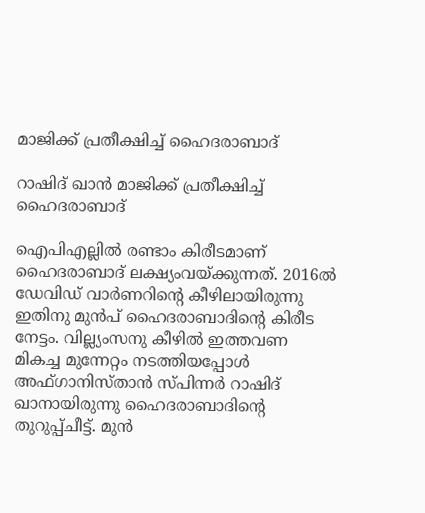മാജിക്ക് പ്രതീക്ഷിച്ച് ഹൈദരാബാദ്

റാഷിദ് ഖാന്‍ മാജിക്ക് പ്രതീക്ഷിച്ച് ഹൈദരാബാദ്

ഐപിഎല്ലില്‍ രണ്ടാം കിരീടമാണ് ഹൈദരാബാദ് ലക്ഷ്യംവയ്ക്കുന്നത്. 2016ല്‍ ഡേവിഡ് വാര്‍ണറിന്റെ കീഴിലായിരുന്നു ഇതിനു മുന്‍പ് ഹൈദരാബാദിന്റെ കിരീട നേട്ടം. വില്ല്യംസനു കീഴില്‍ ഇത്തവണ മികച്ച മുന്നേറ്റം നടത്തിയപ്പോള്‍ അഫ്ഗാനിസ്താന്‍ സ്പിന്നര്‍ റാഷിദ് ഖാനായിരുന്നു ഹൈദരാബാദിന്റെ തുറുപ്പ്ചീട്ട്. മുന്‍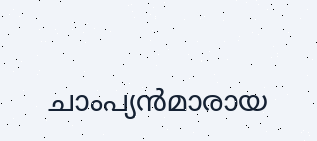ചാംപ്യന്‍മാരായ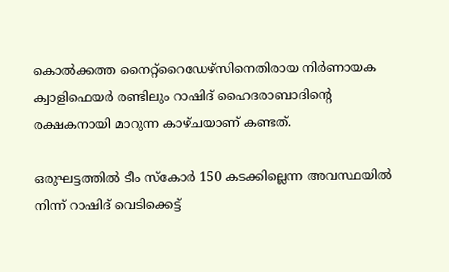കൊല്‍ക്കത്ത നൈറ്റ്‌റൈഡേഴ്‌സിനെതിരായ നിര്‍ണായക ക്വാളിഫെയര്‍ രണ്ടിലും റാഷിദ് ഹൈദരാബാദിന്റെ രക്ഷകനായി മാറുന്ന കാഴ്ചയാണ് കണ്ടത്.

ഒരുഘട്ടത്തില്‍ ടീം സ്‌കോര്‍ 150 കടക്കില്ലെന്ന അവസ്ഥയില്‍ നിന്ന് റാഷിദ് വെടിക്കെട്ട്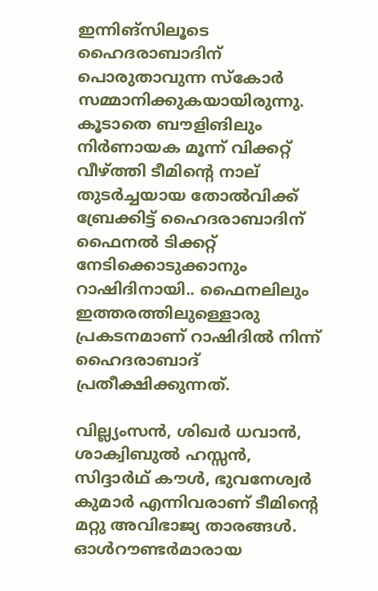ഇന്നിങ്‌സിലൂടെ ഹൈദരാബാദിന് പൊരുതാവുന്ന സ്‌കോര്‍ സമ്മാനിക്കുകയായിരുന്നു. കൂടാതെ ബൗളിങിലും നിര്‍ണായക മൂന്ന് വിക്കറ്റ് വീഴ്ത്തി ടീമിന്റെ നാല് തുടര്‍ച്ചയായ തോല്‍വിക്ക് ബ്രേക്കിട്ട് ഹൈദരാബാദിന് ഫൈനല്‍ ടിക്കറ്റ് നേടിക്കൊടുക്കാനും റാഷിദിനായി.. ഫൈനലിലും ഇത്തരത്തിലുള്ളൊരു പ്രകടനമാണ് റാഷിദില്‍ നിന്ന് ഹൈദരാബാദ് പ്രതീക്ഷിക്കുന്നത്.

വില്ല്യംസന്‍, ശിഖര്‍ ധവാന്‍, ശാക്വിബുല്‍ ഹസ്സന്‍, സിദ്ദാര്‍ഥ് കൗള്‍, ഭുവനേശ്വര്‍ കുമാര്‍ എന്നിവരാണ് ടീമിന്റെ മറ്റു അവിഭാജ്യ താരങ്ങള്‍. ഓള്‍റൗണ്ടര്‍മാരായ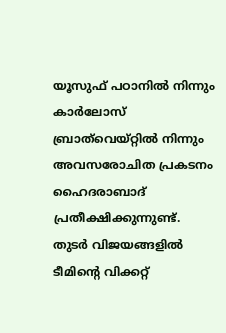യൂസുഫ് പഠാനില്‍ നിന്നും കാര്‍ലോസ് ബ്രാത്‌വെയ്റ്റില്‍ നിന്നും അവസരോചിത പ്രകടനം ഹൈദരാബാദ് പ്രതീക്ഷിക്കുന്നുണ്ട്. തുടര്‍ വിജയങ്ങളില്‍ ടീമിന്റെ വിക്കറ്റ്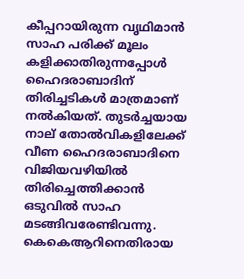കീപ്പറായിരുന്ന വൃഥിമാന്‍ സാഹ പരിക്ക് മൂലം കളിക്കാതിരുന്നപ്പോള്‍ ഹൈദരാബാദിന് തിരിച്ചടികള്‍ മാത്രമാണ് നല്‍കിയത്. തുടര്‍ച്ചയായ നാല് തോല്‍വികളിലേക്ക് വീണ ഹൈദരാബാദിനെ വിജിയവഴിയില്‍ തിരിച്ചെത്തിക്കാന്‍ ഒടുവില്‍ സാഹ മടങ്ങിവരേണ്ടിവന്നു. കെകെആറിനെതിരായ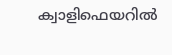ക്വാളിഫെയറില്‍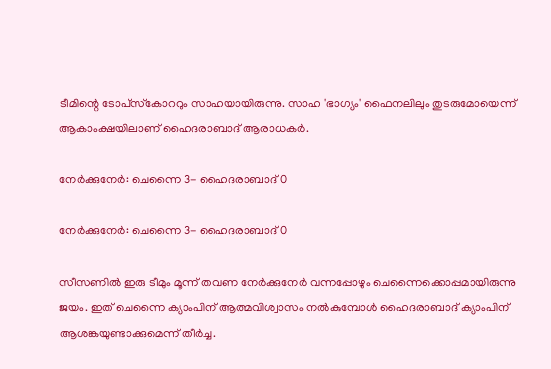ടീമിന്റെ ടോപ്‌സ്‌കോററും സാഹയായിരുന്നു. സാഹ 'ഭാഗ്യം' ഫൈനലിലും തുടരുമോയെന്ന് ആകാംക്ഷയിലാണ് ഹൈദരാബാദ് ആരാധകര്‍.

നേര്‍ക്കുനേര്‍: ചെന്നൈ 3- ഹൈദരാബാദ് 0

നേര്‍ക്കുനേര്‍: ചെന്നൈ 3- ഹൈദരാബാദ് 0

സീസണില്‍ ഇരു ടീമും മൂന്ന് തവണ നേര്‍ക്കുനേര്‍ വന്നപ്പോഴും ചെന്നൈക്കൊപ്പമായിരുന്നു ജയം. ഇത് ചെന്നൈ ക്യാംപിന് ആത്മവിശ്വാസം നല്‍കുമ്പോള്‍ ഹൈദരാബാദ് ക്യാംപിന് ആശങ്കയുണ്ടാക്കുമെന്ന് തീര്‍ച്ച.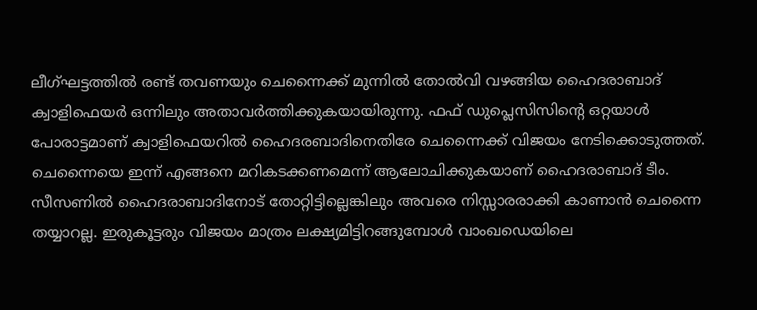ലീഗ്ഘട്ടത്തില്‍ രണ്ട് തവണയും ചെന്നൈക്ക് മുന്നില്‍ തോല്‍വി വഴങ്ങിയ ഹൈദരാബാദ് ക്വാളിഫെയര്‍ ഒന്നിലും അതാവര്‍ത്തിക്കുകയായിരുന്നു. ഫഫ് ഡുപ്ലെസിസിന്റെ ഒറ്റയാള്‍ പോരാട്ടമാണ് ക്വാളിഫെയറില്‍ ഹൈദരബാദിനെതിരേ ചെന്നൈക്ക് വിജയം നേടിക്കൊടുത്തത്. ചെന്നൈയെ ഇന്ന് എങ്ങനെ മറികടക്കണമെന്ന് ആലോചിക്കുകയാണ് ഹൈദരാബാദ് ടീം. സീസണില്‍ ഹൈദരാബാദിനോട് തോറ്റിട്ടില്ലെങ്കിലും അവരെ നിസ്സാരരാക്കി കാണാന്‍ ചെന്നൈ തയ്യാറല്ല. ഇരുകൂട്ടരും വിജയം മാത്രം ലക്ഷ്യമിട്ടിറങ്ങുമ്പോള്‍ വാംഖഡെയിലെ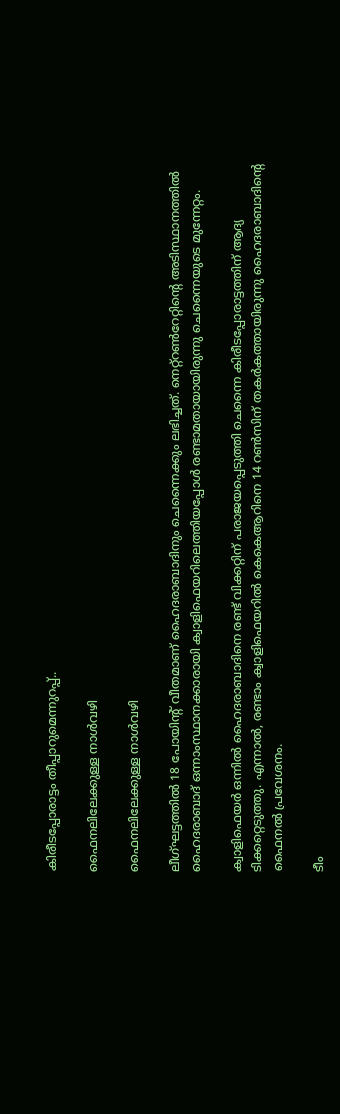കിരീടപ്പോരാട്ടം തീപ്പാറുമെന്നുറപ്പ്..

ഫൈനലിലേക്കുള്ള നാള്‍വഴി

ഫൈനലിലേക്കുള്ള നാള്‍വഴി

ലീഗ്ഘട്ടത്തില്‍ 18 പോയിന്റ് വീതമാണ് ഹൈദരാബാദിനും ചെന്നൈക്കും ലഭിച്ചത്. നെറ്റ്‌റണ്‍റേറ്റിന്റെ അടിസ്ഥാനത്തില്‍ ഹൈദരാബാദ് ഒന്നാംസ്ഥാനക്കാരായി ക്വാളിഫെയറിലെത്തിയപ്പോള്‍ രണ്ടാമതായായിരുന്നു ചെന്നൈയുടെ മുന്നേറ്റം.

ക്വാളിഫെയര്‍ ഒന്നില്‍ ഹൈദരാബാദിനെ രണ്ട് വിക്കറ്റിന് പരാജയപ്പെടുത്തി ചെന്നൈ കിരീടപ്പോരാട്ടത്തിന് ആദ്യ ടിക്കറ്റെടുത്തു. എന്നാല്‍, രണ്ടാം ക്വാളിഫെയറില്‍ കെകെആറിനെ 14 റണ്‍സിന് തകര്‍കത്തായിരുന്നു ഹൈദരാബാദിന്റെ ഫൈനല്‍ പ്രവേശനം.

ടീം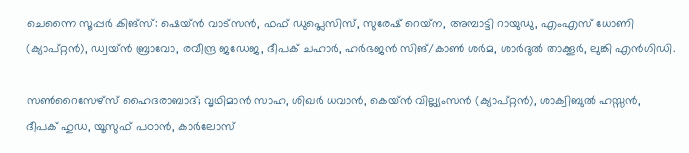ചെന്നൈ സൂപ്പര്‍ കിങ്‌സ്: ഷെയ്ന്‍ വാട്‌സന്‍, ഫഫ് ഡുപ്ലെസിസ്, സുരേഷ് റെയ്‌ന, അമ്പാട്ടി റായുഡു, എംഎസ് ധോണി (ക്യാപ്റ്റന്‍), ഡ്വയ്ന്‍ ബ്രാവോ, രവീന്ദ്ര ജഡേജ, ദീപക് ചഹാര്‍, ഹര്‍ഭജന്‍ സിങ്/കാണ്‍ ശര്‍മ, ശാര്‍ദുല്‍ താക്കൂര്‍, ലുങ്കി എന്‍ഗിഡി.

സണ്‍റൈസേഴ്‌സ് ഹൈദരാബാദ്; വൃഥിമാന്‍ സാഹ, ശിഖര്‍ ധവാന്‍, കെയ്ന്‍ വില്ല്യംസന്‍ (ക്യാപ്റ്റന്‍), ശാക്വിബുല്‍ ഹസ്സന്‍, ദീപക് ഹുഡ, യൂസുഫ് പഠാന്‍, കാര്‍ലോസ്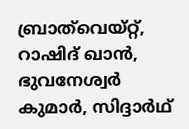ബ്രാത്‌വെയ്റ്റ്, റാഷിദ് ഖാന്‍, ഭുവനേശ്വര്‍ കുമാര്‍, സിദ്ദാര്‍ഥ്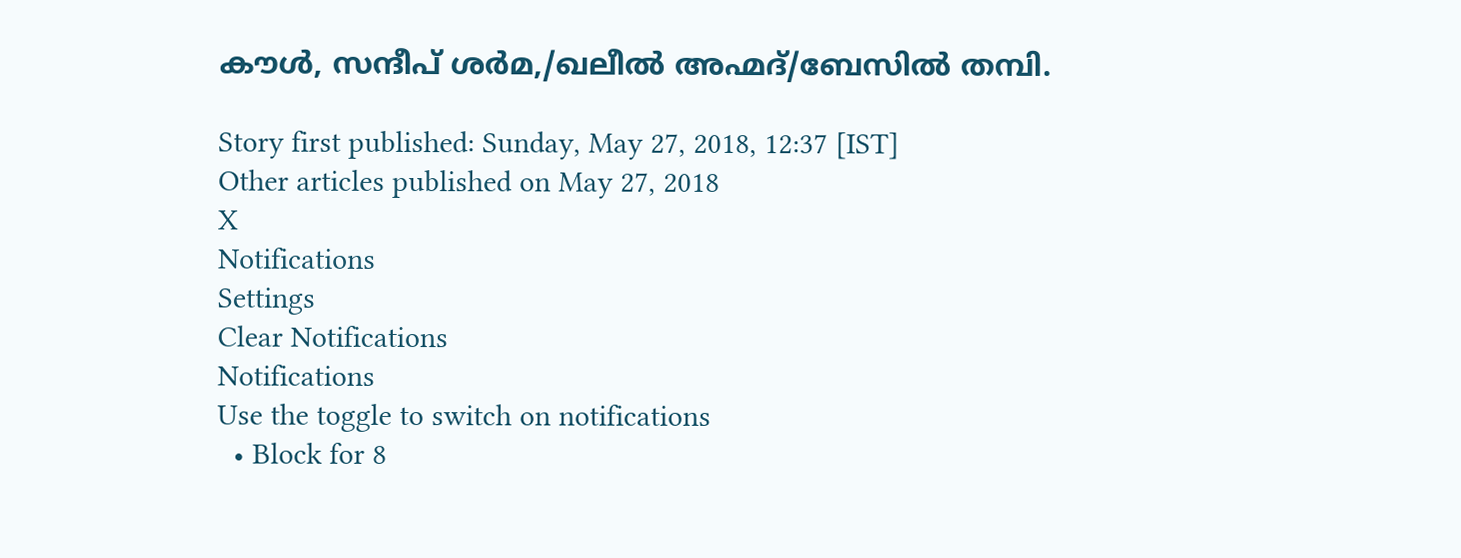കൗള്‍, സന്ദീപ് ശര്‍മ,/ഖലീല്‍ അഹ്മദ്/ബേസില്‍ തമ്പി.

Story first published: Sunday, May 27, 2018, 12:37 [IST]
Other articles published on May 27, 2018
X
Notifications
Settings
Clear Notifications
Notifications
Use the toggle to switch on notifications
  • Block for 8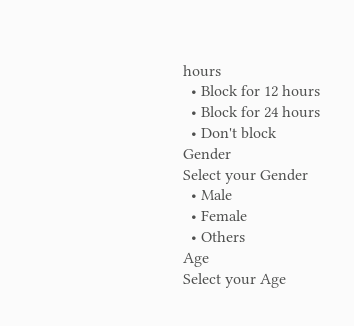hours
  • Block for 12 hours
  • Block for 24 hours
  • Don't block
Gender
Select your Gender
  • Male
  • Female
  • Others
Age
Select your Age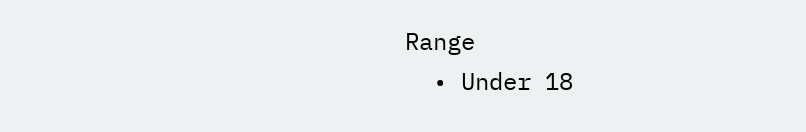Range
  • Under 18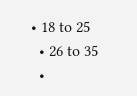• 18 to 25
  • 26 to 35
  •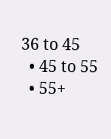36 to 45
  • 45 to 55
  • 55+